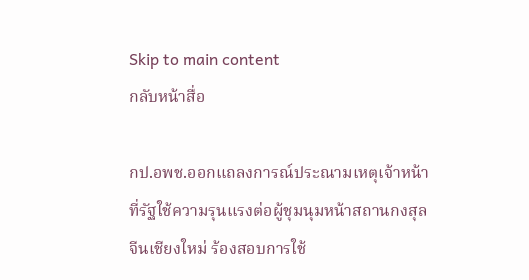Skip to main content
กลับหน้าสื่อ

กป.อพช.ออกแถลงการณ์ประณามเหตุเจ้าหน้าที่รัฐใช้ความรุนแรงต่อผู้ชุมนุมหน้าสถานกงสุลจีนเชียงใหม่ ร้องสอบการใช้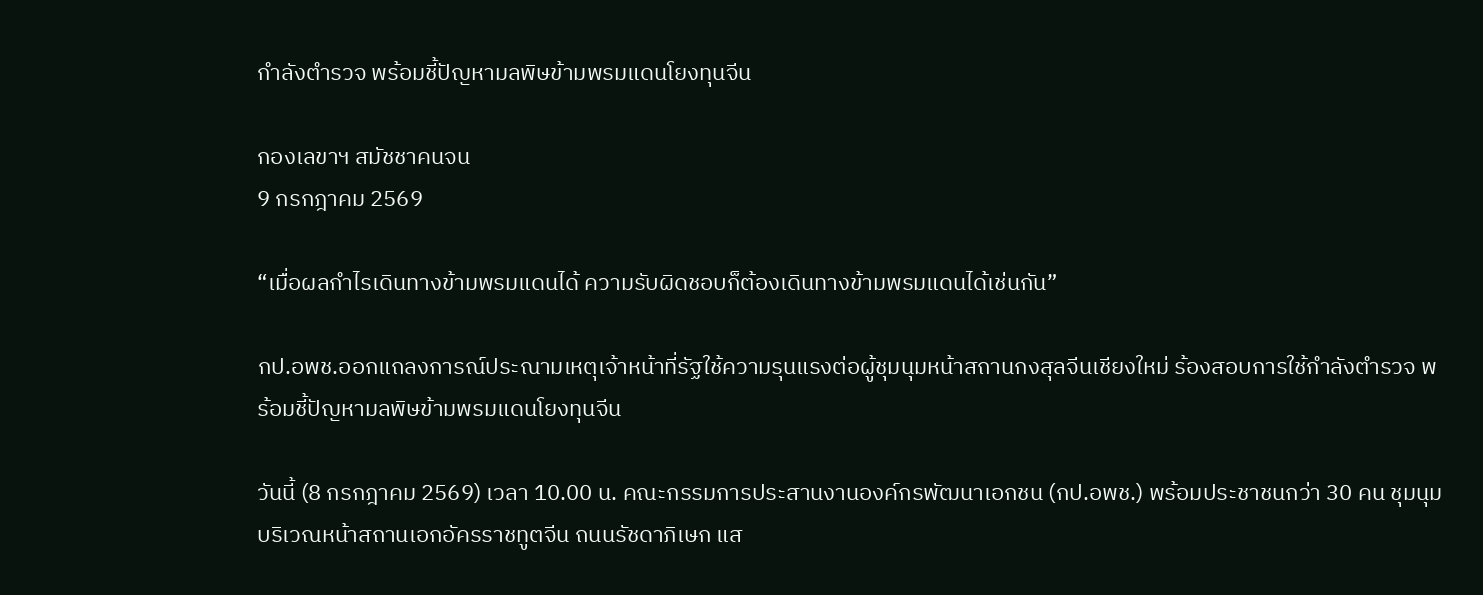กำลังตำรวจ พร้อมชี้ปัญหามลพิษข้ามพรมแดนโยงทุนจีน

กองเลขาฯ สมัชชาคนจน
9 กรกฎาคม 2569

“เมื่อผลกำไรเดินทางข้ามพรมแดนได้ ความรับผิดชอบก็ต้องเดินทางข้ามพรมแดนได้เช่นกัน”

กป.อพช.ออกแถลงการณ์ประณามเหตุเจ้าหน้าที่รัฐใช้ความรุนแรงต่อผู้ชุมนุมหน้าสถานกงสุลจีนเชียงใหม่ ร้องสอบการใช้กำลังตำรวจ พร้อมชี้ปัญหามลพิษข้ามพรมแดนโยงทุนจีน

วันนี้ (8 กรกฎาคม 2569) เวลา 10.00 น. คณะกรรมการประสานงานองค์กรพัฒนาเอกชน (กป.อพช.) พร้อมประชาชนกว่า 30 คน ชุมนุมบริเวณหน้าสถานเอกอัครราชทูตจีน ถนนรัชดาภิเษก แส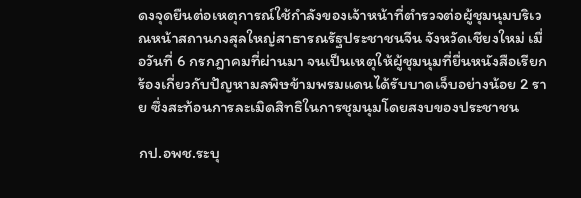ดงจุดยืนต่อเหตุการณ์ใช้กำลังของเจ้าหน้าที่ตำรวจต่อผู้ชุมนุมบริเวณหน้าสถานกงสุลใหญ่สาธารณรัฐประชาชนจีน จังหวัดเชียงใหม่ เมื่อวันที่ 6 กรกฎาคมที่ผ่านมา จนเป็นเหตุให้ผู้ชุมนุมที่ยื่นหนังสือเรียกร้องเกี่ยวกับปัญหามลพิษข้ามพรมแดนได้รับบาดเจ็บอย่างน้อย 2 ราย ซึ่งสะท้อนการละเมิดสิทธิในการชุมนุมโดยสงบของประชาชน

กป.อพช.ระบุ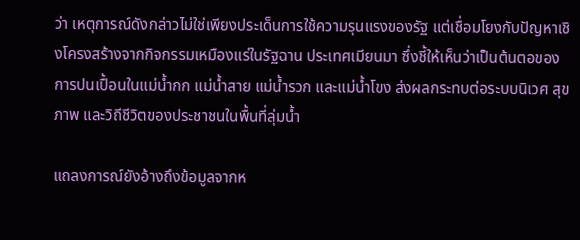ว่า เหตุการณ์ดังกล่าวไม่ใช่เพียงประเด็นการใช้ความรุนแรงของรัฐ แต่เชื่อมโยงกับปัญหาเชิงโครงสร้างจากกิจกรรมเหมืองแร่ในรัฐฉาน ประเทศเมียนมา ซึ่งชี้ให้เห็นว่าเป็นต้นตอของการปนเปื้อนในแม่น้ำกก แม่น้ำสาย แม่น้ำรวก และแม่น้ำโขง ส่งผลกระทบต่อระบบนิเวศ สุขภาพ และวิถีชีวิตของประชาชนในพื้นที่ลุ่มน้ำ

แถลงการณ์ยังอ้างถึงข้อมูลจากห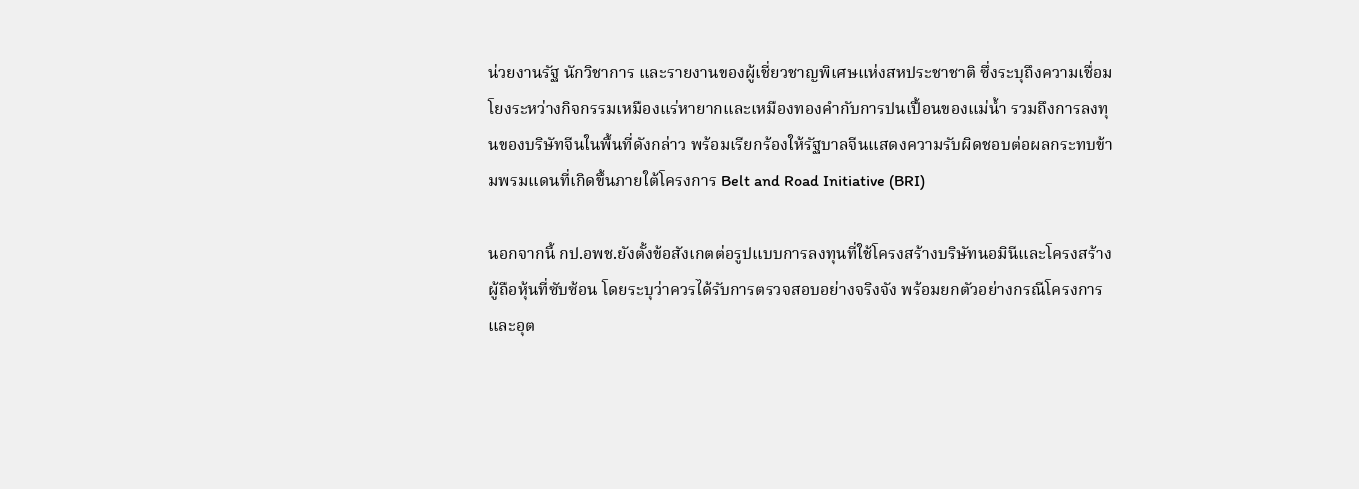น่วยงานรัฐ นักวิชาการ และรายงานของผู้เชี่ยวชาญพิเศษแห่งสหประชาชาติ ซึ่งระบุถึงความเชื่อมโยงระหว่างกิจกรรมเหมืองแร่หายากและเหมืองทองคำกับการปนเปื้อนของแม่น้ำ รวมถึงการลงทุนของบริษัทจีนในพื้นที่ดังกล่าว พร้อมเรียกร้องให้รัฐบาลจีนแสดงความรับผิดชอบต่อผลกระทบข้ามพรมแดนที่เกิดขึ้นภายใต้โครงการ Belt and Road Initiative (BRI)

นอกจากนี้ กป.อพช.ยังตั้งข้อสังเกตต่อรูปแบบการลงทุนที่ใช้โครงสร้างบริษัทนอมินีและโครงสร้างผู้ถือหุ้นที่ซับซ้อน โดยระบุว่าควรได้รับการตรวจสอบอย่างจริงจัง พร้อมยกตัวอย่างกรณีโครงการและอุต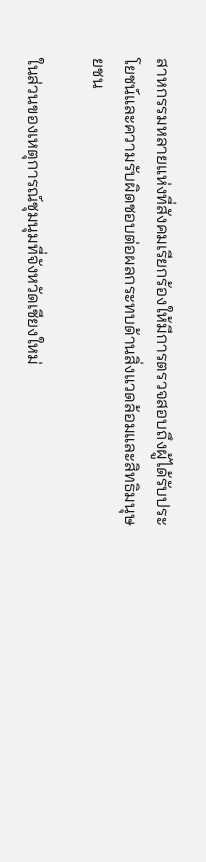สาหกรรมหลายแห่งที่สังคมเรียกร้องให้มีการตรวจสอบถึงผู้ได้รับประโยชน์และความรับผิดชอบต่อผลกระทบด้านสิ่งแวดล้อมและสิทธิมนุษยชน

ในส่วนของเหตุการณ์ชุมนุมที่จังหวัดเชียงใหม่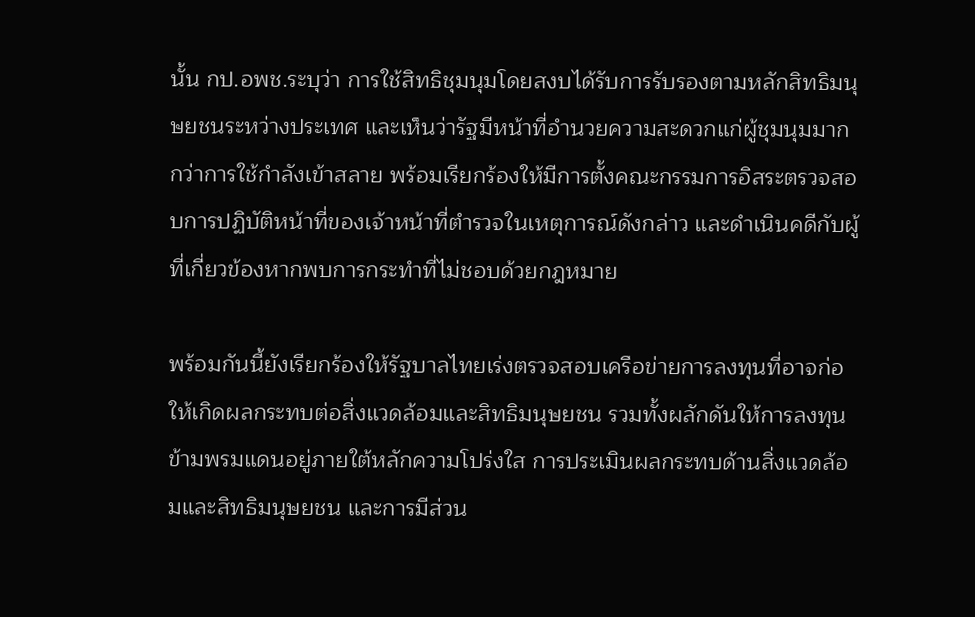นั้น กป.อพช.ระบุว่า การใช้สิทธิชุมนุมโดยสงบได้รับการรับรองตามหลักสิทธิมนุษยชนระหว่างประเทศ และเห็นว่ารัฐมีหน้าที่อำนวยความสะดวกแก่ผู้ชุมนุมมากกว่าการใช้กำลังเข้าสลาย พร้อมเรียกร้องให้มีการตั้งคณะกรรมการอิสระตรวจสอบการปฏิบัติหน้าที่ของเจ้าหน้าที่ตำรวจในเหตุการณ์ดังกล่าว และดำเนินคดีกับผู้ที่เกี่ยวข้องหากพบการกระทำที่ไม่ชอบด้วยกฎหมาย

พร้อมกันนี้ยังเรียกร้องให้รัฐบาลไทยเร่งตรวจสอบเครือข่ายการลงทุนที่อาจก่อให้เกิดผลกระทบต่อสิ่งแวดล้อมและสิทธิมนุษยชน รวมทั้งผลักดันให้การลงทุนข้ามพรมแดนอยู่ภายใต้หลักความโปร่งใส การประเมินผลกระทบด้านสิ่งแวดล้อมและสิทธิมนุษยชน และการมีส่วน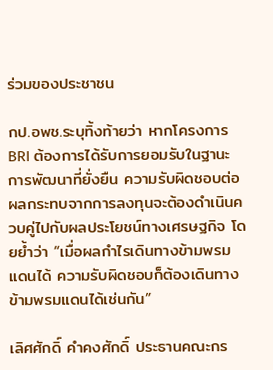ร่วมของประชาชน

กป.อพช.ระบุทิ้งท้ายว่า หากโครงการ BRI ต้องการได้รับการยอมรับในฐานะการพัฒนาที่ยั่งยืน ความรับผิดชอบต่อผลกระทบจากการลงทุนจะต้องดำเนินควบคู่ไปกับผลประโยชน์ทางเศรษฐกิจ โดยย้ำว่า “เมื่อผลกำไรเดินทางข้ามพรมแดนได้ ความรับผิดชอบก็ต้องเดินทางข้ามพรมแดนได้เช่นกัน”

เลิศศักดิ์ คำคงศักดิ์ ประธานคณะกร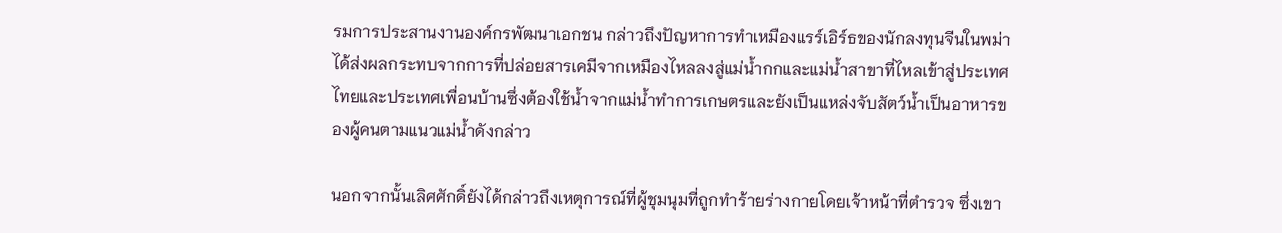รมการประสานงานองค์กรพัฒนาเอกชน กล่าวถึงปัญหาการทำเหมืองแรร์เอิร์ธของนักลงทุนจีนในพม่าได้ส่งผลกระทบจากการที่ปล่อยสารเคมีจากเหมืองไหลลงสู่แม่น้ำกกและแม่น้ำสาขาที่ไหลเข้าสู่ประเทศไทยและประเทศเพื่อนบ้านซึ่งต้องใช้น้ำจากแม่น้ำทำการเกษตรและยังเป็นแหล่งจับสัตว์น้ำเป็นอาหารของผู้คนตามแนวแม่น้ำดังกล่าว

นอกจากนั้นเลิศศักดิ์ยังได้กล่าวถึงเหตุการณ์ที่ผู้ชุมนุมที่ถูกทำร้ายร่างกายโดยเจ้าหน้าที่ตำรวจ ซึ่งเขา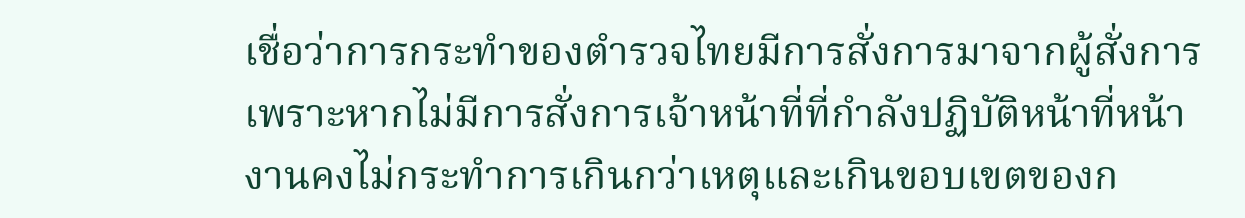เชื่อว่าการกระทำของตำรวจไทยมีการสั่งการมาจากผู้สั่งการ เพราะหากไม่มีการสั่งการเจ้าหน้าที่ที่กำลังปฏิบัติหน้าที่หน้างานคงไม่กระทำการเกินกว่าเหตุและเกินขอบเขตของก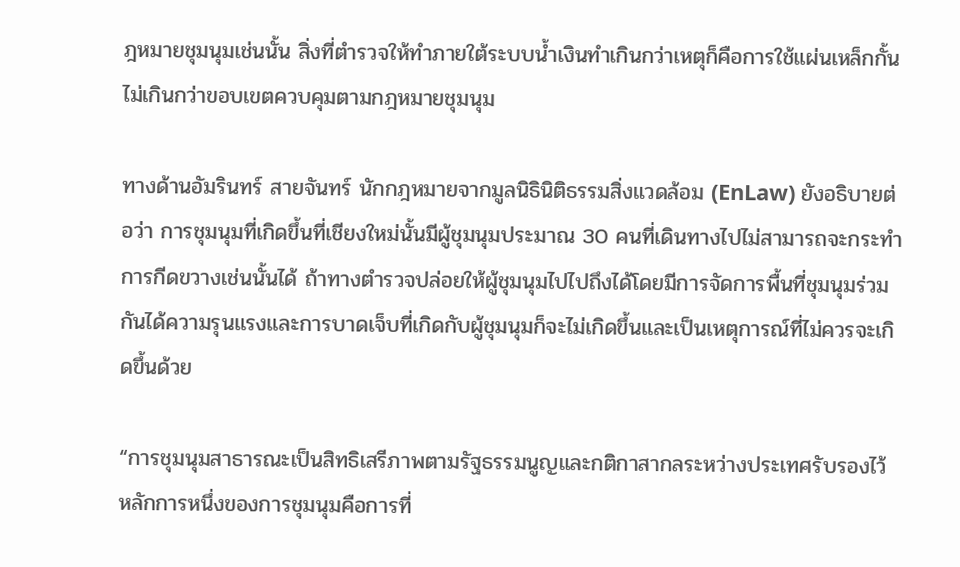ฎหมายชุมนุมเช่นนั้น สิ่งที่ตำรวจให้ทำภายใต้ระบบน้ำเงินทำเกินกว่าเหตุก็คือการใช้แผ่นเหล็กกั้นไม่เกินกว่าขอบเขตควบคุมตามกฎหมายชุมนุม

ทางด้านอัมรินทร์ สายจันทร์ นักกฎหมายจากมูลนิธินิติธรรมสิ่งแวดล้อม (EnLaw) ยังอธิบายต่อว่า การชุมนุมที่เกิดขึ้นที่เชียงใหม่นั้นมีผู้ชุมนุมประมาณ 30 คนที่เดินทางไปไม่สามารถจะกระทำการกีดขวางเช่นนั้นได้ ถ้าทางตำรวจปล่อยให้ผู้ชุมนุมไปไปถึงได้โดยมีการจัดการพื้นที่ชุมนุมร่วมกันได้ความรุนแรงและการบาดเจ็บที่เกิดกับผู้ชุมนุมก็จะไม่เกิดขึ้นและเป็นเหตุการณ์ที่ไม่ควรจะเกิดขึ้นด้วย

“การชุมนุมสาธารณะเป็นสิทธิเสรีภาพตามรัฐธรรมนูญและกติกาสากลระหว่างประเทศรับรองไว้ หลักการหนึ่งของการชุมนุมคือการที่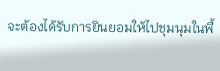จะต้องได้รับการยินยอมให้ไปชุมนุมในพื้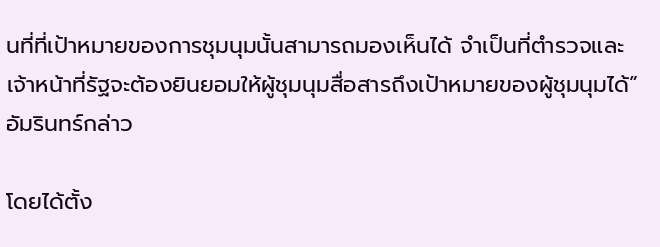นที่ที่เป้าหมายของการชุมนุมนั้นสามารถมองเห็นได้ จำเป็นที่ตำรวจและเจ้าหน้าที่รัฐจะต้องยินยอมให้ผู้ชุมนุมสื่อสารถึงเป้าหมายของผู้ชุมนุมได้” อัมรินทร์กล่าว

โดยได้ตั้ง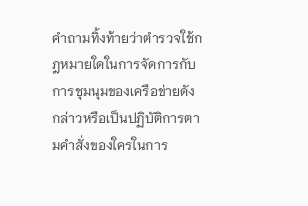คำถามทิ้งท้ายว่าตำรวจใช้กฎหมายใดในการจัดการกับการชุมนุมของเครือข่ายดังกล่าวหรือเป็นปฏิบัติการตามคำสั่งของใครในการ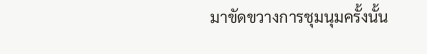มาขัดขวางการชุมนุมครั้งนั้น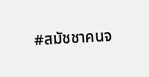#สมัชชาคนจ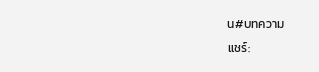น#บทความ
แชร์: